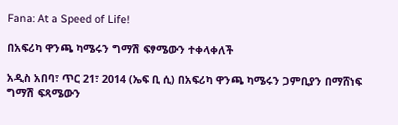Fana: At a Speed of Life!

በአፍሪካ ዋንጫ ካሜሩን ግማሽ ፍፃሜውን ተቀላቀለች

አዲስ አበባ፣ ጥር 21፣ 2014 (ኤፍ ቢ ሲ) በአፍሪካ ዋንጫ ካሜሩን ጋምቢያን በማሸነፍ ግማሽ ፍጻሜውን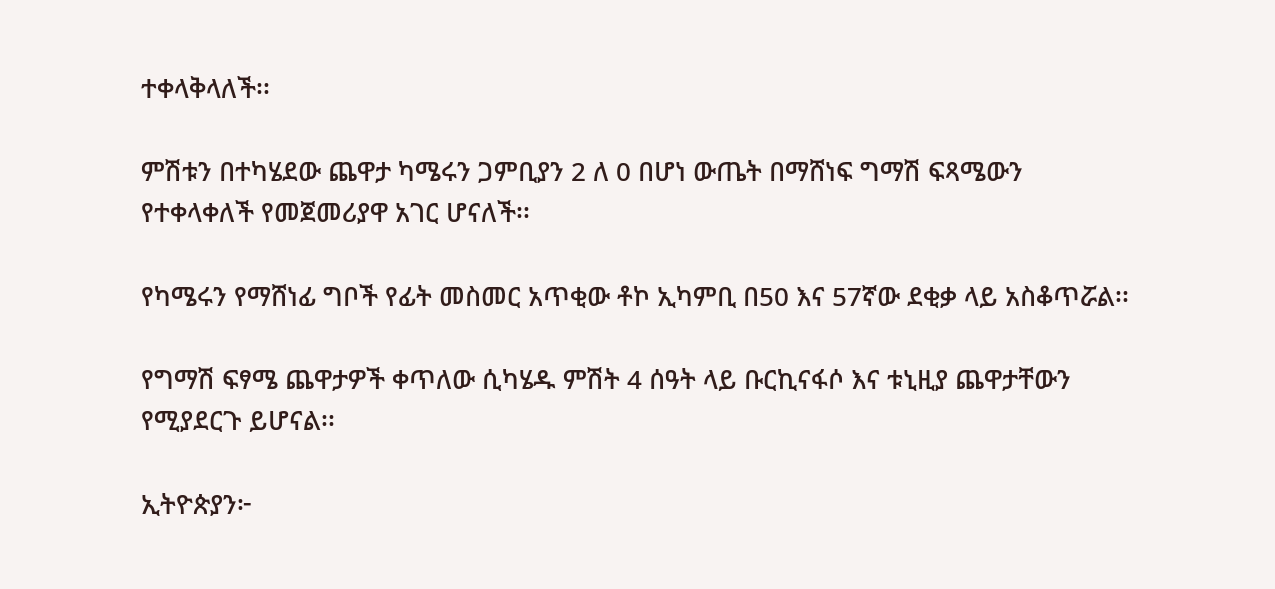ተቀላቅላለች፡፡

ምሽቱን በተካሄደው ጨዋታ ካሜሩን ጋምቢያን 2 ለ 0 በሆነ ውጤት በማሸነፍ ግማሽ ፍጻሜውን የተቀላቀለች የመጀመሪያዋ አገር ሆናለች፡፡

የካሜሩን የማሸነፊ ግቦች የፊት መስመር አጥቂው ቶኮ ኢካምቢ በ50 እና 57ኛው ደቂቃ ላይ አስቆጥሯል፡፡

የግማሽ ፍፃሜ ጨዋታዎች ቀጥለው ሲካሄዱ ምሽት 4 ሰዓት ላይ ቡርኪናፋሶ እና ቱኒዚያ ጨዋታቸውን የሚያደርጉ ይሆናል፡፡

ኢትዮጵያን፦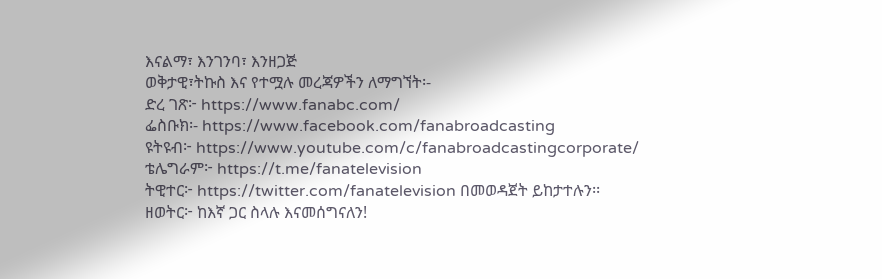እናልማ፣ እንገንባ፣ እንዘጋጅ
ወቅታዊ፣ትኩስ እና የተሟሉ መረጃዎችን ለማግኘት፡-
ድረ ገጽ፦ https://www.fanabc.com/
ፌስቡክ፡- https://www.facebook.com/fanabroadcasting
ዩትዩብ፦ https://www.youtube.com/c/fanabroadcastingcorporate/
ቴሌግራም፦ https://t.me/fanatelevision
ትዊተር፦ https://twitter.com/fanatelevision በመወዳጀት ይከታተሉን፡፡
ዘወትር፦ ከእኛ ጋር ስላሉ እናመሰግናለን!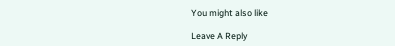You might also like

Leave A Reply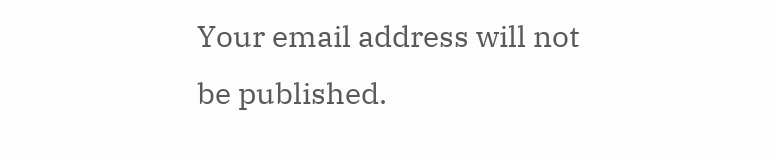Your email address will not be published.